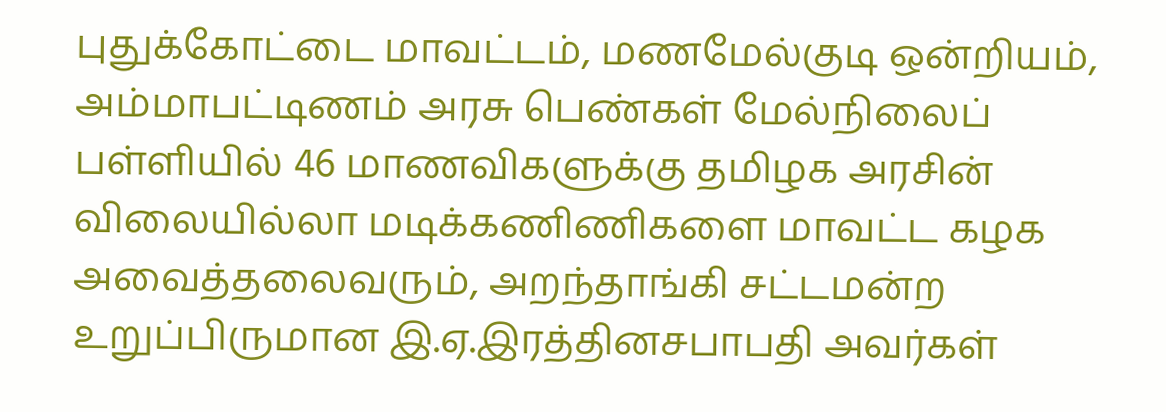புதுக்கோட்டை மாவட்டம், மணமேல்குடி ஒன்றியம், அம்மாபட்டிணம் அரசு பெண்கள் மேல்நிலைப் பள்ளியில் 46 மாணவிகளுக்கு தமிழக அரசின் விலையில்லா மடிக்கணிணிகளை மாவட்ட கழக அவைத்தலைவரும், அறந்தாங்கி சட்டமன்ற உறுப்பிருமான இ.ஏ.இரத்தினசபாபதி அவர்கள்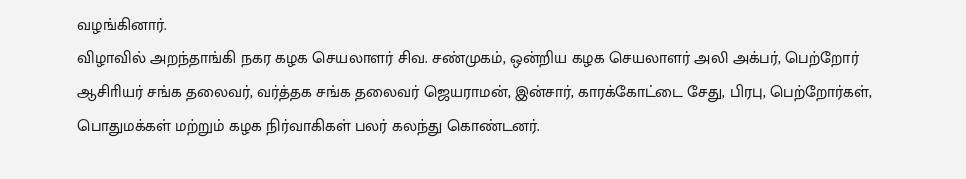வழங்கினார்.
விழாவில் அறந்தாங்கி நகர கழக செயலாளர் சிவ. சண்முகம், ஒன்றிய கழக செயலாளர் அலி அக்பர், பெற்றோர் ஆசிாியர் சங்க தலைவர், வர்த்தக சங்க தலைவர் ஜெயராமன், இன்சார், காரக்கோட்டை சேது, பிரபு, பெற்றோர்கள், பொதுமக்கள் மற்றும் கழக நிர்வாகிகள் பலர் கலந்து கொண்டனர்.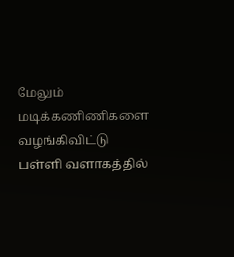மேலும் மடிக்கணிணிகளை வழங்கிவிட்டு பள்ளி வளாகத்தில்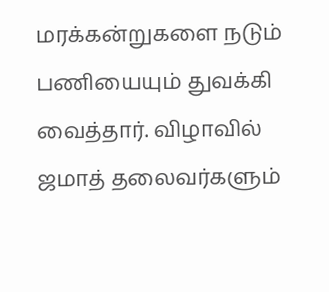மரக்கன்றுகளை நடும் பணியையும் துவக்கி வைத்தார். விழாவில் ஜமாத் தலைவர்களும்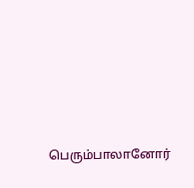பெரும்பாலானோர்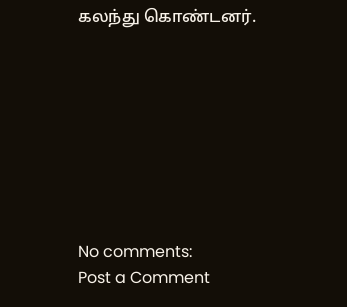கலந்து கொண்டனர்.








No comments:
Post a Comment